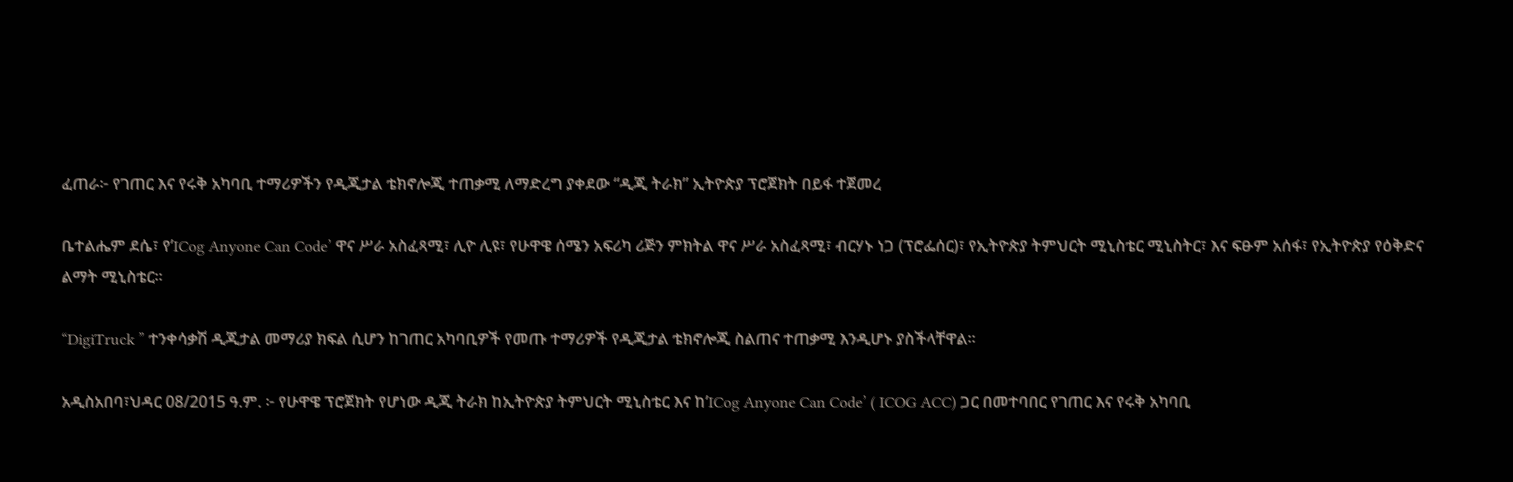ፈጠራ፦ የገጠር እና የሩቅ አካባቢ ተማሪዎችን የዲጂታል ቴክኖሎጂ ተጠቃሚ ለማድረግ ያቀደው “ዲጂ ትራክ” ኢትዮጵያ ፕሮጀክት በይፋ ተጀመረ

ቤተልሔም ደሴ፣ የ’ICog Anyone Can Code’ ዋና ሥራ አስፈጻሚ፣ ሊዮ ሊዩ፣ የሁዋዌ ሰሜን አፍሪካ ሪጅን ምክትል ዋና ሥራ አስፈጻሚ፣ ብርሃኑ ነጋ (ፕሮፌሰር)፣ የኢትዮጵያ ትምህርት ሚኒስቴር ሚኒስትር፣ እና ፍፁም አሰፋ፣ የኢትዮጵያ የዕቅድና ልማት ሚኒስቴር።

“DigiTruck ” ተንቀሳቃሽ ዲጂታል መማሪያ ክፍል ሲሆን ከገጠር አካባቢዎች የመጡ ተማሪዎች የዲጂታል ቴክኖሎጂ ስልጠና ተጠቃሚ እንዲሆኑ ያስችላቸዋል።

አዲስአበባ፣ህዳር 08/2015 ዓ.ም. ፦ የሁዋዌ ፕሮጀክት የሆነው ዲጂ ትራክ ከኢትዮጵያ ትምህርት ሚኒስቴር እና ከ’ICog Anyone Can Code’ ( ICOG ACC) ጋር በመተባበር የገጠር እና የሩቅ አካባቢ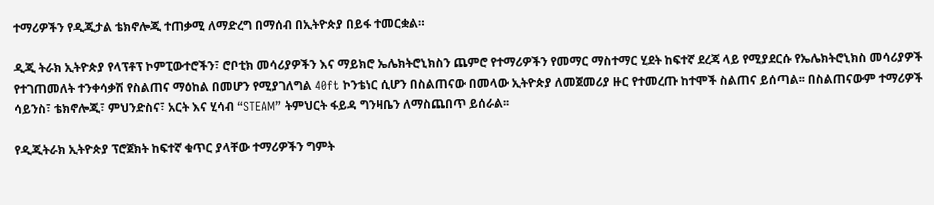ተማሪዎችን የዲጂታል ቴክኖሎጂ ተጠቃሚ ለማድረግ በማሰብ በኢትዮጵያ በይፋ ተመርቋል።

ዲጂ ትራክ ኢትዮጵያ የላፕቶፕ ኮምፒውተሮችን፣ ሮቦቲክ መሳሪያዎችን እና ማይክሮ ኤሌክትሮኒክስን ጨምሮ የተማሪዎችን የመማር ማስተማር ሂደት ከፍተኛ ደረጃ ላይ የሚያደርሱ የኤሌክትሮኒክስ መሳሪያዎች የተገጠመለት ተንቀሳቃሽ የስልጠና ማዕከል በመሆን የሚያገለግል 40ft ኮንቴነር ሲሆን በስልጠናው በመላው ኢትዮጵያ ለመጀመሪያ ዙር የተመረጡ ከተሞች ስልጠና ይሰጣል፡፡ በስልጠናውም ተማሪዎች ሳይንስ፣ ቴክኖሎጂ፣ ምህንድስና፣ አርት እና ሂሳብ “STEAM” ትምህርት ፋይዳ ግንዛቤን ለማስጨበጥ ይሰራል፡፡

የዲጂትራክ ኢትዮጵያ ፕሮጀክት ከፍተኛ ቁጥር ያላቸው ተማሪዎችን ግምት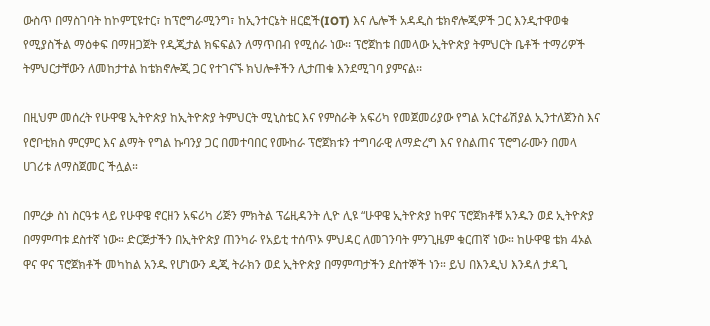ውስጥ በማስገባት ከኮምፒዩተር፣ ከፕሮግራሚንግ፣ ከኢንተርኔት ዘርፎች(IOT) እና ሌሎች አዳዲስ ቴክኖሎጂዎች ጋር እንዲተዋወቁ የሚያስችል ማዕቀፍ በማዘጋጀት የዲጂታል ክፍፍልን ለማጥበብ የሚሰራ ነው፡፡ ፕሮጀከቱ በመላው ኢትዮጵያ ትምህርት ቤቶች ተማሪዎች ትምህርታቸውን ለመከታተል ከቴክኖሎጂ ጋር የተገናኙ ክህሎቶችን ሊታጠቁ እንደሚገባ ያምናል፡፡

በዚህም መሰረት የሁዋዌ ኢትዮጵያ ከኢትዮጵያ ትምህርት ሚኒስቴር እና የምስራቅ አፍሪካ የመጀመሪያው የግል አርተፊሽያል ኢንተለጀንስ እና የሮቦቲክስ ምርምር እና ልማት የግል ኩባንያ ጋር በመተባበር የሙከራ ፕሮጀክቱን ተግባራዊ ለማድረግ እና የስልጠና ፕሮግራሙን በመላ ሀገሪቱ ለማስጀመር ችሏል።

በምረቃ ስነ ስርዓቱ ላይ የሁዋዌ ኖርዘን አፍሪካ ሪጅን ምክትል ፕሬዚዳንት ሊዮ ሊዩ “ሁዋዌ ኢትዮጵያ ከዋና ፕሮጀክቶቹ አንዱን ወደ ኢትዮጵያ በማምጣቱ ደስተኛ ነው። ድርጅታችን በኢትዮጵያ ጠንካራ የአይቲ ተሰጥኦ ምህዳር ለመገንባት ምንጊዜም ቁርጠኛ ነው። ከሁዋዌ ቴክ 4ኦል ዋና ዋና ፕሮጀክቶች መካከል አንዱ የሆነውን ዲጂ ትራክን ወደ ኢትዮጵያ በማምጣታችን ደስተኞች ነን። ይህ በእንዲህ እንዳለ ታዳጊ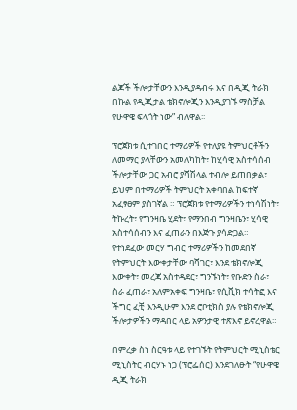ልጆች ችሎታቸውን እንዲያዳብሩ እና በዲጂ ትራክ በኩል የዲጂታል ቴክኖሎጂን እንዲያገኙ ማስቻል የሁዋዌ ፍላጎት ነው” ብለዋል፡፡

ፕሮጀክቱ ሲተገበር ተማሪዎች የተለያዩ ትምህርቶችን ለመማር ያላቸውን አመለካከት፣ ከሂሳዊ አስተሳሰብ ችሎታቸው ጋር አብሮ ያሻሽላል ተብሎ ይጠበቃል፣ ይህም በተማሪዎች ትምህርት አቀባበል ከፍተኛ አፈፃፀም ያስገኛል ። ፕሮጀክቱ የተማሪዎችን ተነሳሽነት፣ ትኩረት፣ የግንዛቤ ሂደት፣ የማንበብ ግንዛቤን፣ ሂሳዊ አስተሳሰብን እና ፈጠራን በእጅጉ ያሳድጋል። የተነደፈው መርሃ ግብር ተማሪዎችን ከመደበኛ የትምህርት እውቀታቸው ባሻገር፣ እንደ ቴክኖሎጂ እውቀት፣ መረጃ አስተዳደር፣ ግንኙነት፣ የቡድን ስራ፣ ስራ ፈጠራ፣ አለምአቀፍ ግንዛቤ፣ የሲቪክ ተሳትፎ እና ችግር ፈቺ እንዲሁም እንደ ሮቦቲክስ ያሉ የቴክኖሎጂ ችሎታዎችን ማዳበር ላይ አዎንታዊ ተጽእኖ ይኖረዋል።

በምረቃ ስነ ስርዓቱ ላይ የተገኙት የትምህርት ሚኒስቴር ሚኒስትር ብርሃኑ ነጋ (ፕሮፌሰር) እንደገለፁት “የሁዋዌ ዲጂ ትራክ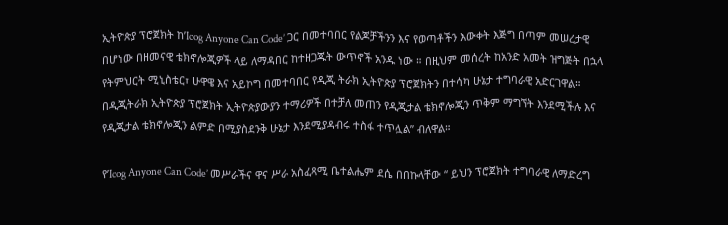ኢትዮጵያ ፕሮጀክት ከ’Icog Anyone Can Code’ ጋር በመተባበር የልጆቻችንን እና የወጣቶችን እውቀት እጅግ በጣም መሠረታዊ በሆነው በዘመናዊ ቴክኖሎጂዎች ላይ ለማዳበር ከተዘጋጁት ውጥኖች አንዱ ነው ። በዚህም መሰረት ከአንድ አመት ዝግጅት በኋላ የትምህርት ሚኒስቴር፣ ሁዋዌ እና አይኮግ በመተባበር የዲጂ ትራክ ኢትዮጵያ ፕሮጀክትን በተሳካ ሁኔታ ተግባራዊ አድርገዋል። በዲጂትራክ ኢትዮጵያ ፕሮጀክት ኢትዮጵያውያን ተማሪዎች በተቻለ መጠን የዲጂታል ቴክኖሎጂን ጥቅም ማግኘት እንደሚችሉ እና የዲጂታል ቴክኖሎጂን ልምድ በሚያስደንቅ ሁኔታ እንደሚያዳብሩ ተስፋ ተጥሏል” ብለዋል።

የ’Icog Anyone Can Code’ መሥራችና ዋና ሥራ አስፈጻሚ ቤተልሔም ደሴ በበኩላቸው “ ይህን ፕሮጀክት ተግባራዊ ለማድረግ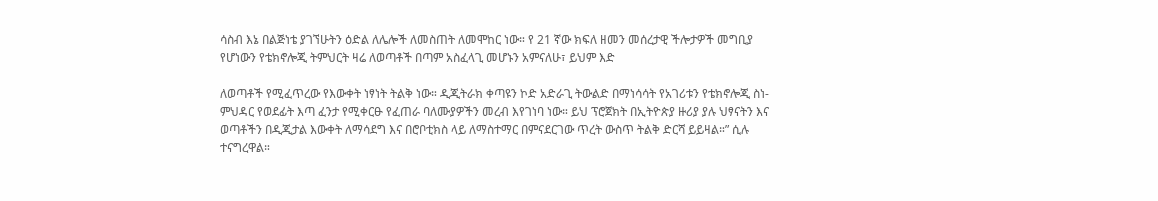ሳስብ እኔ በልጅነቴ ያገኘሁትን ዕድል ለሌሎች ለመስጠት ለመሞከር ነው። የ 21 ኛው ክፍለ ዘመን መሰረታዊ ችሎታዎች መግቢያ የሆነውን የቴክኖሎጂ ትምህርት ዛሬ ለወጣቶች በጣም አስፈላጊ መሆኑን አምናለሁ፣ ይህም እድ

ለወጣቶች የሚፈጥረው የእውቀት ነፃነት ትልቅ ነው። ዲጂትራክ ቀጣዩን ኮድ አድራጊ ትውልድ በማነሳሳት የአገሪቱን የቴክኖሎጂ ስነ-ምህዳር የወደፊት እጣ ፈንታ የሚቀርፁ የፈጠራ ባለሙያዎችን መረብ እየገነባ ነው። ይህ ፕሮጀክት በኢትዮጵያ ዙሪያ ያሉ ህፃናትን እና ወጣቶችን በዲጂታል እውቀት ለማሳደግ እና በሮቦቲክስ ላይ ለማስተማር በምናደርገው ጥረት ውስጥ ትልቅ ድርሻ ይይዛል።” ሲሉ ተናግረዋል።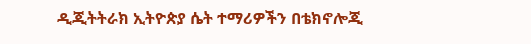ዲጂትትራክ ኢትዮጵያ ሴት ተማሪዎችን በቴክኖሎጂ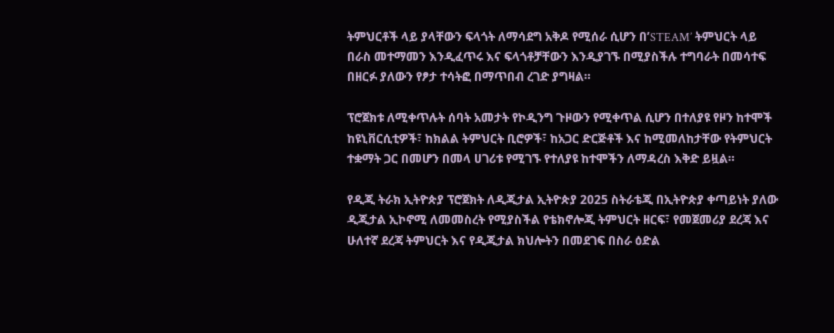ትምህርቶች ላይ ያላቸውን ፍላጎት ለማሳደግ አቅዶ የሚሰራ ሲሆን በ’STEAM’ ትምህርት ላይ በራስ መተማመን እንዲፈጥሩ እና ፍላጎቶቻቸውን እንዲያገኙ በሚያስችሉ ተግባራት በመሳተፍ በዘርፉ ያለውን የፆታ ተሳትፎ በማጥበብ ረገድ ያግዛል።

ፕሮጀክቱ ለሚቀጥሉት ሰባት አመታት የኮዲንግ ጉዞውን የሚቀጥል ሲሆን በተለያዩ የዞን ከተሞች ከዩኒቨርሲቲዎች፣ ከክልል ትምህርት ቢሮዎች፣ ከአጋር ድርጅቶች እና ከሚመለከታቸው የትምህርት ተቋማት ጋር በመሆን በመላ ሀገሪቱ የሚገኙ የተለያዩ ከተሞችን ለማዳረስ እቅድ ይዟል።

የዲጂ ትራክ ኢትዮጵያ ፕሮጀክት ለዲጂታል ኢትዮጵያ 2025 ስትራቴጂ በኢትዮጵያ ቀጣይነት ያለው ዲጂታል ኢኮኖሚ ለመመስረት የሚያስችል የቴክኖሎጂ ትምህርት ዘርፍ፣ የመጀመሪያ ደረጃ እና ሁለተኛ ደረጃ ትምህርት እና የዲጂታል ክህሎትን በመደገፍ በስራ ዕድል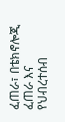ፈጠራ፣ በቴክኖሎጂ ፈጠራ እና የህብረተሰብ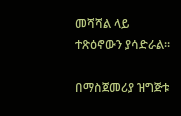መሻሻል ላይ ተጽዕኖውን ያሳድራል።

በማስጀመሪያ ዝግጅቱ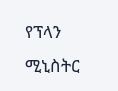የፕላን ሚኒስትር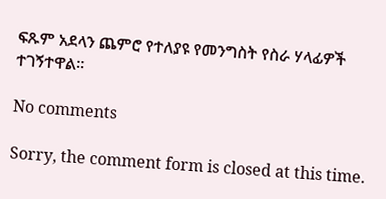ፍጹም አደላን ጨምሮ የተለያዩ የመንግስት የስራ ሃላፊዎች ተገኝተዋል፡፡

No comments

Sorry, the comment form is closed at this time.